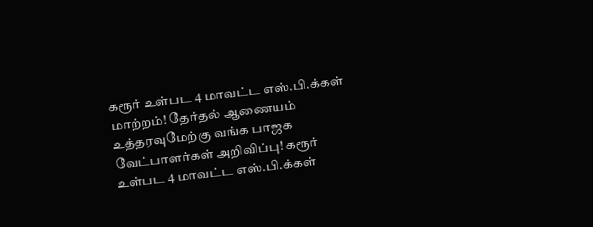கரூர் உள்பட 4 மாவட்ட எஸ்.பி.க்கள் மாற்றம்! தேர்தல் ஆணையம் உத்தரவுமேற்கு வங்க பாஜக வேட்பாளர்கள் அறிவிப்பு! கரூர் உள்பட 4 மாவட்ட எஸ்.பி.க்கள்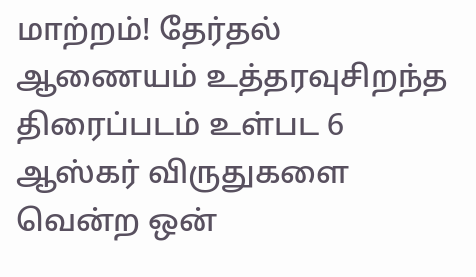மாற்றம்! தேர்தல் ஆணையம் உத்தரவுசிறந்த திரைப்படம் உள்பட 6 ஆஸ்கர் விருதுகளை வென்ற ஒன்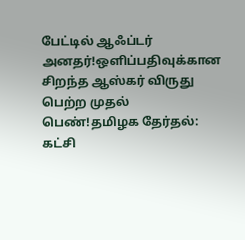பேட்டில் ஆஃப்டர் அனதர்!ஒளிப்பதிவுக்கான சிறந்த ஆஸ்கர் விருது பெற்ற முதல் பெண்!தமிழக தேர்தல்: கட்சி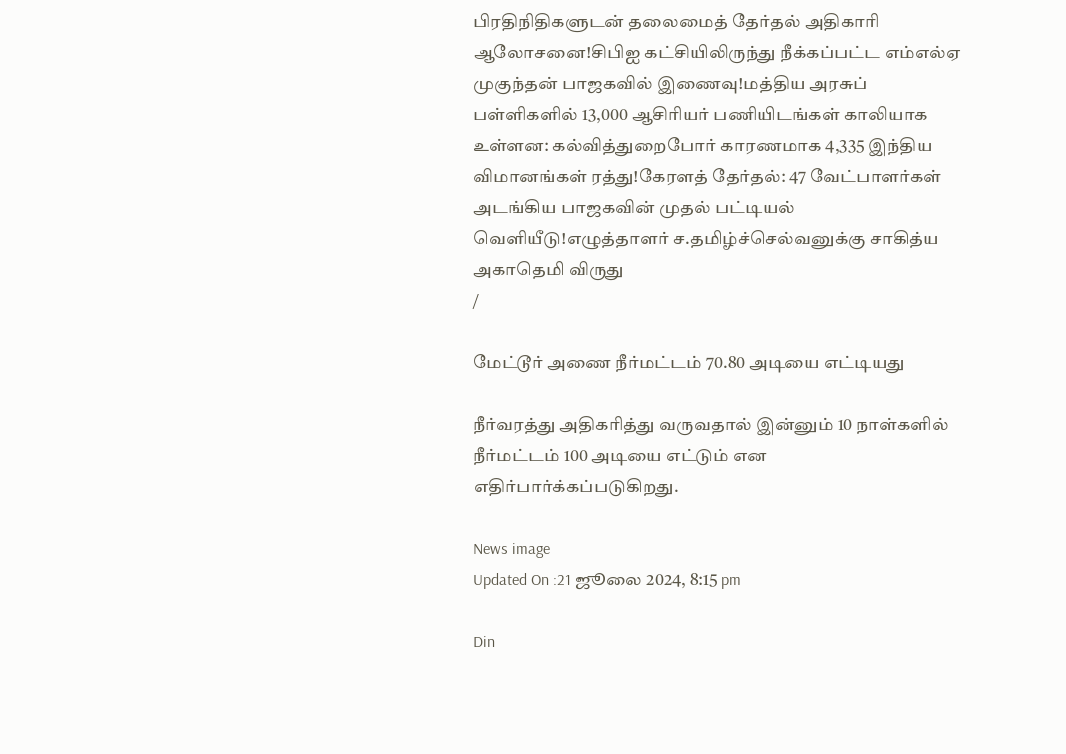பிரதிநிதிகளுடன் தலைமைத் தேர்தல் அதிகாரி ஆலோசனை!சிபிஐ கட்சியிலிருந்து நீக்கப்பட்ட எம்எல்ஏ முகுந்தன் பாஜகவில் இணைவு!மத்திய அரசுப் பள்ளிகளில் 13,000 ஆசிரியர் பணியிடங்கள் காலியாக உள்ளன: கல்வித்துறைபோர் காரணமாக 4,335 இந்திய விமானங்கள் ரத்து!கேரளத் தேர்தல்: 47 வேட்பாளர்கள் அடங்கிய பாஜகவின் முதல் பட்டியல் வெளியீடு!எழுத்தாளர் ச.தமிழ்ச்செல்வனுக்கு சாகித்ய அகாதெமி விருது
/

மேட்டூர் அணை நீர்மட்டம் 70.80 அடியை எட்டியது

நீர்வரத்து அதிகரித்து வருவதால் இன்னும் 10 நாள்களில் நீர்மட்டம் 100 அடியை எட்டும் என எதிர்பார்க்கப்படுகிறது.

News image
Updated On :21 ஜூலை 2024, 8:15 pm

Din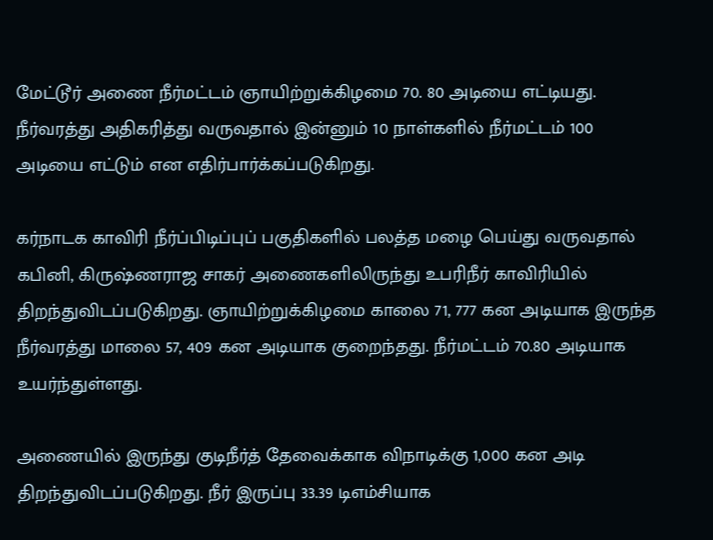மேட்டூர் அணை நீர்மட்டம் ஞாயிற்றுக்கிழமை 70. 80 அடியை எட்டியது. நீர்வரத்து அதிகரித்து வருவதால் இன்னும் 10 நாள்களில் நீர்மட்டம் 100 அடியை எட்டும் என எதிர்பார்க்கப்படுகிறது.

கர்நாடக காவிரி நீர்ப்பிடிப்புப் பகுதிகளில் பலத்த மழை பெய்து வருவதால் கபினி, கிருஷ்ணராஜ சாகர் அணைகளிலிருந்து உபரிநீர் காவிரியில் திறந்துவிடப்படுகிறது. ஞாயிற்றுக்கிழமை காலை 71, 777 கன அடியாக இருந்த நீர்வரத்து மாலை 57, 409 கன அடியாக குறைந்தது. நீர்மட்டம் 70.80 அடியாக உயர்ந்துள்ளது.

அணையில் இருந்து குடிநீர்த் தேவைக்காக விநாடிக்கு 1,000 கன அடி திறந்துவிடப்படுகிறது. நீர் இருப்பு 33.39 டிஎம்சியாக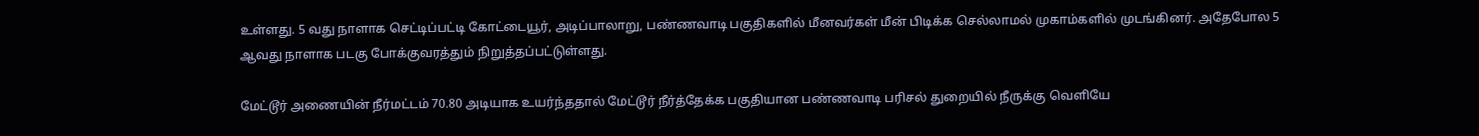உள்ளது. 5 வது நாளாக செட்டிப்பட்டி கோட்டையூர், அடிப்பாலாறு, பண்ணவாடி பகுதிகளில் மீனவர்கள் மீன் பிடிக்க செல்லாமல் முகாம்களில் முடங்கினர். அதேபோல 5 ஆவது நாளாக படகு போக்குவரத்தும் நிறுத்தப்பட்டுள்ளது.

மேட்டூர் அணையின் நீர்மட்டம் 70.80 அடியாக உயர்ந்ததால் மேட்டூர் நீர்த்தேக்க பகுதியான பண்ணவாடி பரிசல் துறையில் நீருக்கு வெளியே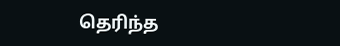தெரிந்த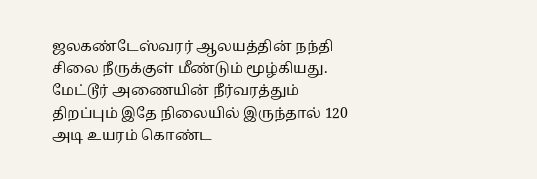ஜலகண்டேஸ்வரர் ஆலயத்தின் நந்தி சிலை நீருக்குள் மீண்டும் மூழ்கியது. மேட்டூர் அணையின் நீர்வரத்தும் திறப்பும் இதே நிலையில் இருந்தால் 120 அடி உயரம் கொண்ட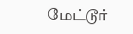மேட்டூர்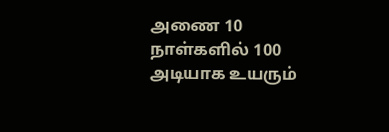அணை 10 நாள்களில் 100 அடியாக உயரும்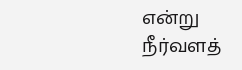என்று நீர்வளத்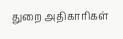துறை அதிகாரிகள்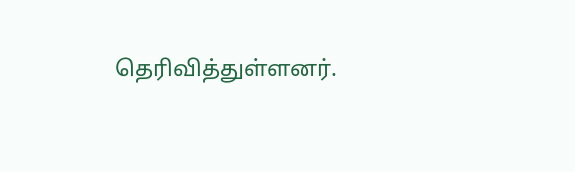தெரிவித்துள்ளனர்.